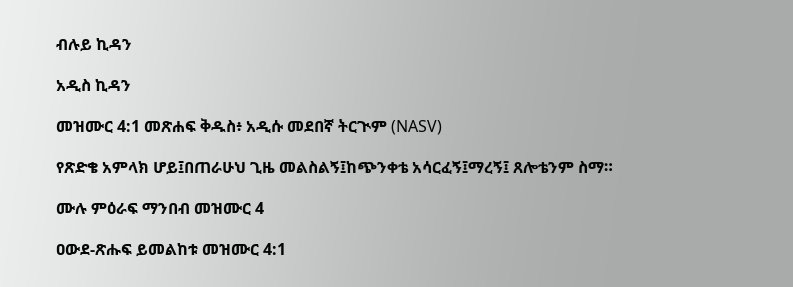ብሉይ ኪዳን

አዲስ ኪዳን

መዝሙር 4:1 መጽሐፍ ቅዱስ፥ አዲሱ መደበኛ ትርጒም (NASV)

የጽድቄ አምላክ ሆይ፤በጠራሁህ ጊዜ መልስልኝ፤ከጭንቀቴ አሳርፈኝ፤ማረኝ፤ ጸሎቴንም ስማ።

ሙሉ ምዕራፍ ማንበብ መዝሙር 4

ዐውደ-ጽሑፍ ይመልከቱ መዝሙር 4:1